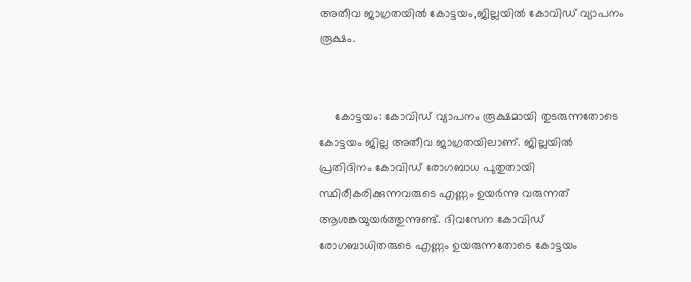അതീവ ജാഗ്രതയിൽ കോട്ടയം,ജില്ലയിൽ കോവിഡ് വ്യാപനം രൂക്ഷം.


     കോട്ടയം: കോവിഡ് വ്യാപനം രൂക്ഷമായി തുടരുന്നതോടെ കോട്ടയം ജില്ല അതീവ ജാഗ്രതയിലാണ്. ജില്ലയിൽ പ്രതിദിനം കോവിഡ് രോഗബാധ പുതുതായി സ്ഥിരീകരിക്കുന്നവരുടെ എണ്ണം ഉയർന്നു വരുന്നത് ആശങ്കയുയർത്തുന്നുണ്ട്. ദിവസേന കോവിഡ് രോഗബാധിതരുടെ എണ്ണം ഉയരുന്നതോടെ കോട്ടയം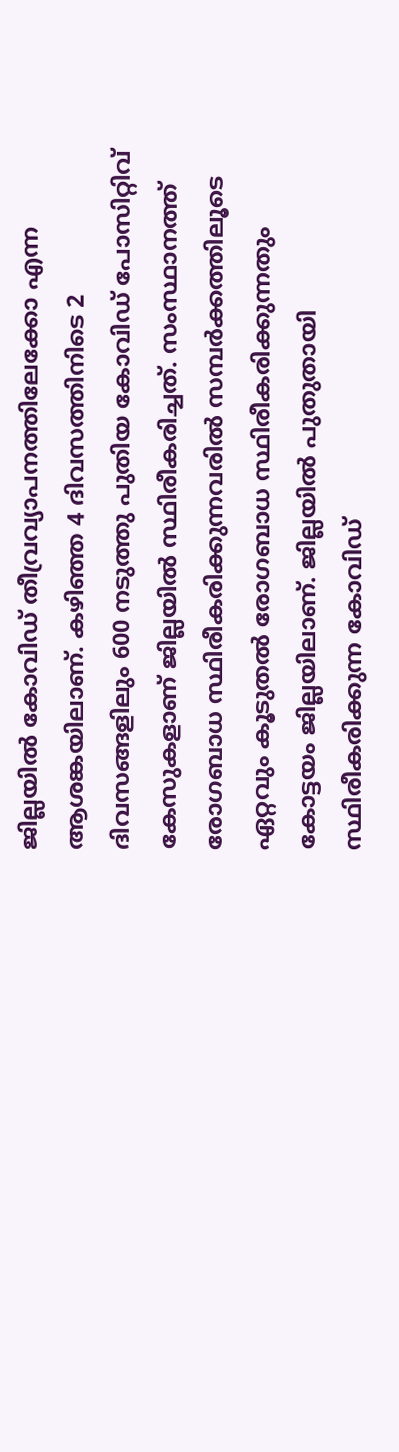ജില്ലയിൽ കോവിഡ് തീവ്രവ്യാപനത്തിലേക്കോ എന്ന ആശങ്കയിലാണ്. കഴിഞ്ഞ 4 ദിവസത്തിനിടെ 2 ദിവസങ്ങളിലും 600 നടുത്തു പുതിയ കോവിഡ് പോസിറ്റിവ് കേസുകളാണ് ജില്ലയിൽ സ്ഥിരീകരിച്ചത്. സംസ്ഥാനത്ത് രോഗബാധ സ്ഥിരീകരിക്കുന്നവരിൽ സമ്പർക്കത്തിലൂടെ ഏറ്റവും കൂടുതൽ രോഗബാധ സ്ഥിരീകരിക്കുന്നതും കോട്ടയം ജില്ലയിലാണ്. ജില്ലയിൽ പുതുതായി സ്ഥിരീകരിക്കുന്ന കോവിഡ്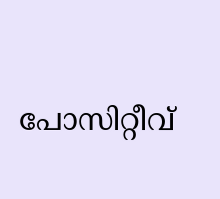പോസിറ്റീവ്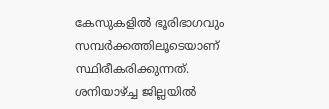കേസുകളിൽ ഭൂരിഭാഗവും സമ്പർക്കത്തിലൂടെയാണ് സ്ഥിരീകരിക്കുന്നത്. ശനിയാഴ്ച്ച ജില്ലയിൽ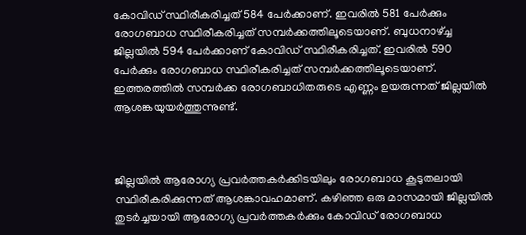കോവിഡ് സ്ഥിരീകരിച്ചത് 584 പേർക്കാണ്. ഇവരിൽ 581 പേർക്കും രോഗബാധ സ്ഥിരീകരിച്ചത് സമ്പർക്കത്തിലൂടെയാണ്. ബുധനാഴ്ച്ച ജില്ലയിൽ 594 പേർക്കാണ് കോവിഡ് സ്ഥിരീകരിച്ചത്. ഇവരിൽ 590 പേർക്കും രോഗബാധ സ്ഥിരീകരിച്ചത് സമ്പർക്കത്തിലൂടെയാണ്. ഇത്തരത്തിൽ സമ്പർക്ക രോഗബാധിതരുടെ എണ്ണം ഉയരുന്നത് ജില്ലയിൽ ആശങ്കയുയർത്തുന്നുണ്ട്.



ജില്ലയിൽ ആരോഗ്യ പ്രവർത്തകർക്കിടയിലും രോഗബാധ കൂടുതലായി സ്ഥിരീകരിക്കുന്നത് ആശങ്കാവഹമാണ്. കഴിഞ്ഞ ഒരു മാസമായി ജില്ലയിൽ തുടർച്ചയായി ആരോഗ്യ പ്രവർത്തകർക്കും കോവിഡ് രോഗബാധ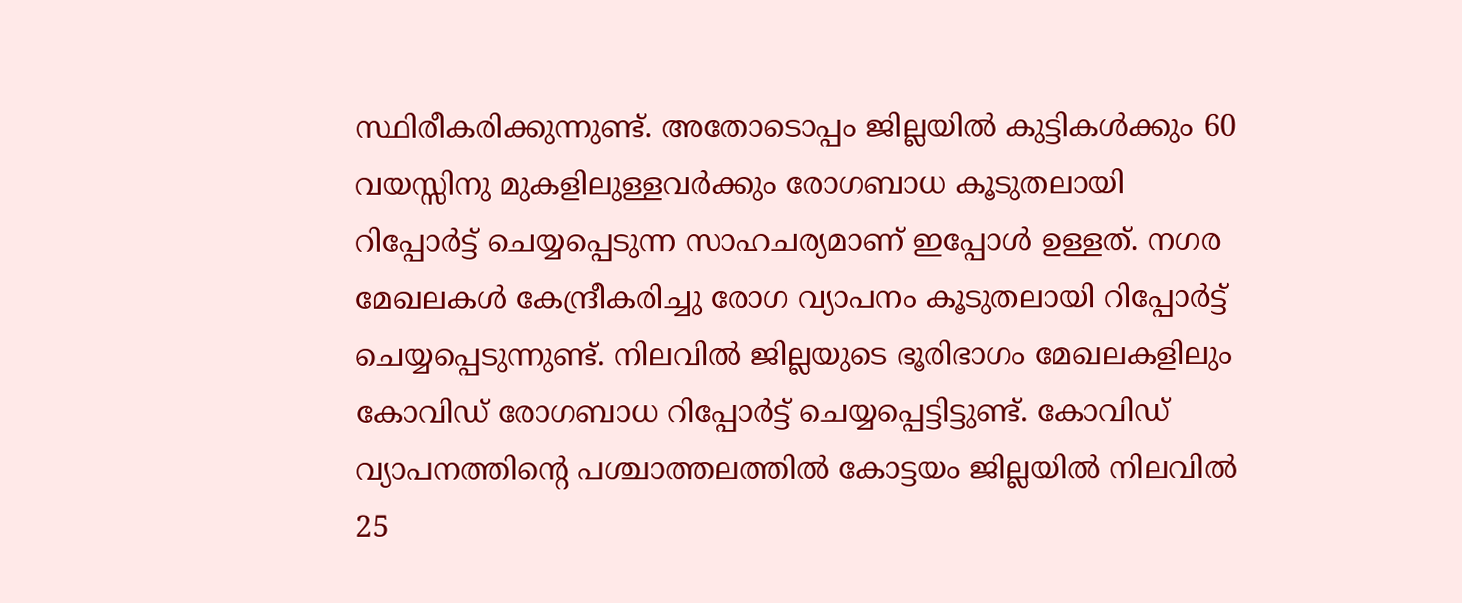സ്ഥിരീകരിക്കുന്നുണ്ട്. അതോടൊപ്പം ജില്ലയിൽ കുട്ടികൾക്കും 60 വയസ്സിനു മുകളിലുള്ളവർക്കും രോഗബാധ കൂടുതലായി റിപ്പോർട്ട് ചെയ്യപ്പെടുന്ന സാഹചര്യമാണ് ഇപ്പോൾ ഉള്ളത്. നഗര മേഖലകൾ കേന്ദ്രീകരിച്ചു രോഗ വ്യാപനം കൂടുതലായി റിപ്പോർട്ട് ചെയ്യപ്പെടുന്നുണ്ട്. നിലവിൽ ജില്ലയുടെ ഭൂരിഭാഗം മേഖലകളിലും കോവിഡ് രോഗബാധ റിപ്പോർട്ട് ചെയ്യപ്പെട്ടിട്ടുണ്ട്. കോവിഡ് വ്യാപനത്തിന്റെ പശ്ചാത്തലത്തിൽ കോട്ടയം ജില്ലയിൽ നിലവിൽ 25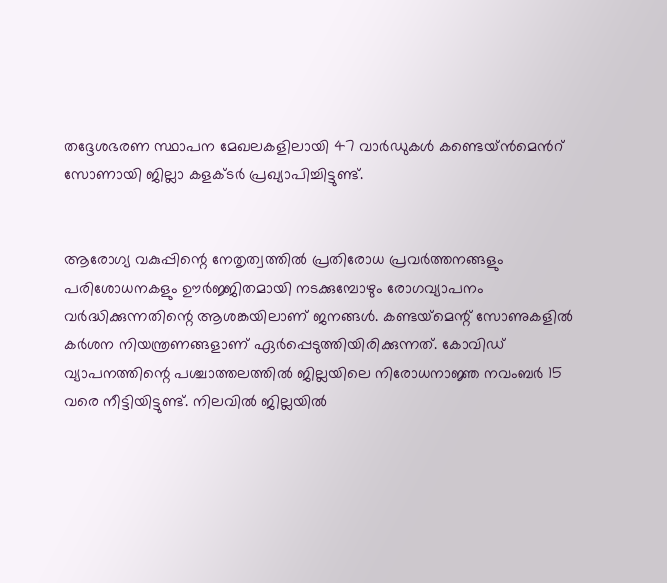തദ്ദേശഭരണ സ്ഥാപന മേഖലകളിലായി 47 വാർഡുകൾ കണ്ടെയ്ന്‍മെന്‍റ് സോണായി ജില്ലാ കളക്ടർ പ്രഖ്യാപിച്ചിട്ടുണ്ട്.


ആരോഗ്യ വകുപ്പിന്റെ നേതൃത്വത്തിൽ പ്രതിരോധ പ്രവർത്തനങ്ങളും പരിശോധനകളും ഊർജ്ജിതമായി നടക്കുമ്പോഴും രോഗവ്യാപനം വർദ്ധിക്കുന്നതിന്റെ ആശങ്കയിലാണ് ജനങ്ങൾ. കണ്ടയ്‌മെന്റ് സോണുകളിൽ കർശന നിയന്ത്രണങ്ങളാണ് ഏർപ്പെടുത്തിയിരിക്കുന്നത്. കോവിഡ് വ്യാപനത്തിന്റെ പശ്ചാത്തലത്തിൽ ജില്ലയിലെ നിരോധനാജ്ഞ നവംബർ 15 വരെ നീട്ടിയിട്ടുണ്ട്. നിലവിൽ ജില്ലയിൽ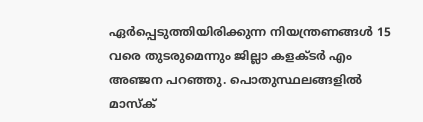ഏർപ്പെടുത്തിയിരിക്കുന്ന നിയന്ത്രണങ്ങൾ 15 വരെ തുടരുമെന്നും ജില്ലാ കളക്ടർ എം അഞ്ജന പറഞ്ഞു. പൊതുസ്ഥലങ്ങളിൽ മാസ്ക്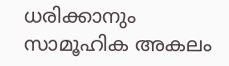ധരിക്കാനും സാമൂഹിക അകലം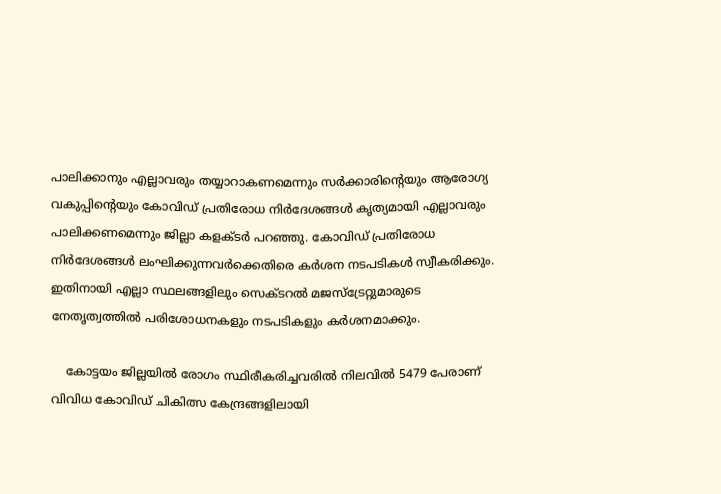പാലിക്കാനും എല്ലാവരും തയ്യാറാകണമെന്നും സർക്കാരിന്റെയും ആരോഗ്യ വകുപ്പിന്റെയും കോവിഡ് പ്രതിരോധ നിർദേശങ്ങൾ കൃത്യമായി എല്ലാവരും പാലിക്കണമെന്നും ജില്ലാ കളക്ടർ പറഞ്ഞു. കോവിഡ് പ്രതിരോധ നിർദേശങ്ങൾ ലംഘിക്കുന്നവർക്കെതിരെ കർശന നടപടികൾ സ്വീകരിക്കും. ഇതിനായി എല്ലാ സ്ഥലങ്ങളിലും സെക്ടറൽ മജസ്ട്രേറ്റുമാരുടെ നേതൃത്വത്തിൽ പരിശോധനകളും നടപടികളും കർശനമാക്കും.

    കോട്ടയം ജില്ലയിൽ രോഗം സ്ഥിരീകരിച്ചവരില്‍ നിലവില്‍ 5479 പേരാണ് വിവിധ കോവിഡ് ചികിത്സ കേന്ദ്രങ്ങളിലായി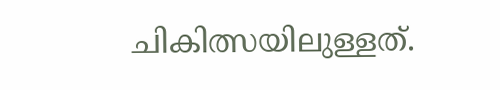ചികിത്സയിലുള്ളത്.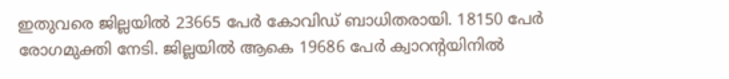ഇതുവരെ ജില്ലയിൽ 23665 പേര്‍ കോവിഡ് ബാധിതരായി. 18150 പേര്‍ രോഗമുക്തി നേടി. ജില്ലയില്‍ ആകെ 19686 പേര്‍ ക്വാറന്റയിനില്‍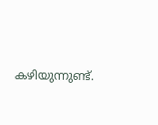കഴിയുന്നുണ്ട്.